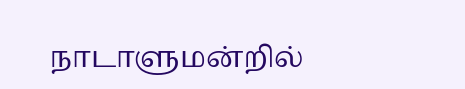நாடாளுமன்றில்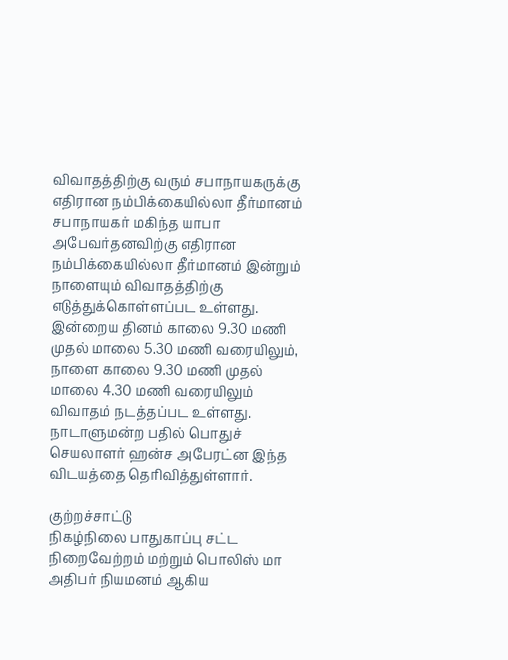விவாதத்திற்கு வரும் சபாநாயகருக்கு எதிரான நம்பிக்கையில்லா தீர்மானம்
சபாநாயகர் மகிந்த யாபா அபேவர்தனவிற்கு எதிரான நம்பிக்கையில்லா தீர்மானம் இன்றும் நாளையும் விவாதத்திற்கு எடுத்துக்கொள்ளப்பட உள்ளது.
இன்றைய தினம் காலை 9.30 மணி முதல் மாலை 5.30 மணி வரையிலும், நாளை காலை 9.30 மணி முதல் மாலை 4.30 மணி வரையிலும் விவாதம் நடத்தப்பட உள்ளது.
நாடாளுமன்ற பதில் பொதுச் செயலாளர் ஹன்ச அபேரட்ன இந்த விடயத்தை தெரிவித்துள்ளார்.

குற்றச்சாட்டு
நிகழ்நிலை பாதுகாப்பு சட்ட நிறைவேற்றம் மற்றும் பொலிஸ் மா அதிபர் நியமனம் ஆகிய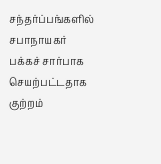சந்தர்ப்பங்களில் சபாநாயகர் பக்கச் சார்பாக செயற்பட்டதாக குற்றம்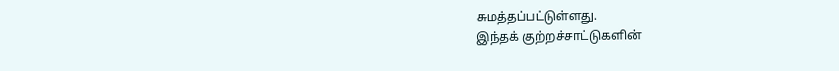சுமத்தப்பட்டுள்ளது.
இந்தக் குற்றச்சாட்டுகளின்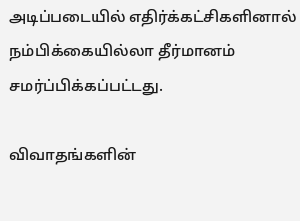அடிப்படையில் எதிர்க்கட்சிகளினால் நம்பிக்கையில்லா தீர்மானம் சமர்ப்பிக்கப்பட்டது.

விவாதங்களின்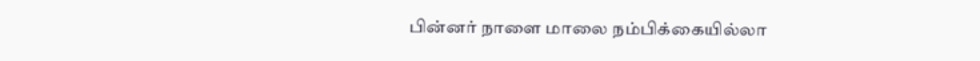பின்னர் நாளை மாலை நம்பிக்கையில்லா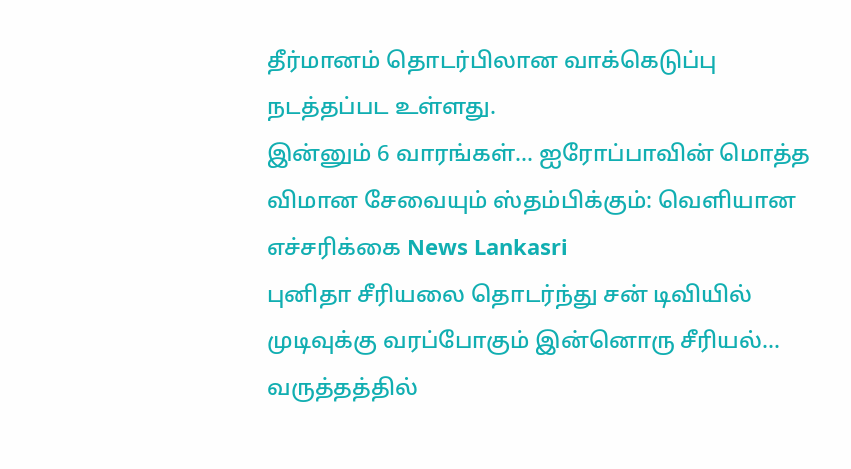தீர்மானம் தொடர்பிலான வாக்கெடுப்பு நடத்தப்பட உள்ளது.
இன்னும் 6 வாரங்கள்... ஐரோப்பாவின் மொத்த விமான சேவையும் ஸ்தம்பிக்கும்: வெளியான எச்சரிக்கை News Lankasri
புனிதா சீரியலை தொடர்ந்து சன் டிவியில் முடிவுக்கு வரப்போகும் இன்னொரு சீரியல்... வருத்தத்தில்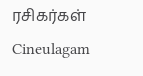ரசிகர்கள் Cineulagam